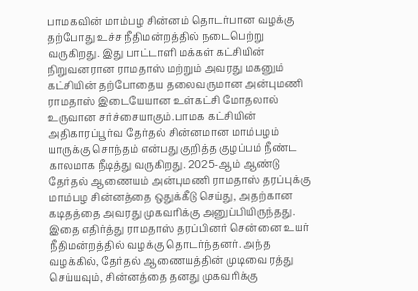பாமகவின் மாம்பழ சின்னம் தொடர்பான வழக்கு தற்போது உச்ச நீதிமன்றத்தில் நடைபெற்று வருகிறது. இது பாட்டாளி மக்கள் கட்சியின் நிறுவனரான ராமதாஸ் மற்றும் அவரது மகனும் கட்சியின் தற்போதைய தலைவருமான அன்புமணி ராமதாஸ் இடையேயான உள்கட்சி மோதலால் உருவான சர்ச்சையாகும்.பாமக கட்சியின் அதிகாரப்பூர்வ தேர்தல் சின்னமான மாம்பழம் யாருக்கு சொந்தம் என்பது குறித்த குழப்பம் நீண்ட காலமாக நீடித்து வருகிறது. 2025-ஆம் ஆண்டு தேர்தல் ஆணையம் அன்புமணி ராமதாஸ் தரப்புக்கு மாம்பழ சின்னத்தை ஒதுக்கீடு செய்து, அதற்கான கடிதத்தை அவரது முகவரிக்கு அனுப்பியிருந்தது.
இதை எதிர்த்து ராமதாஸ் தரப்பினர் சென்னை உயர் நீதிமன்றத்தில் வழக்கு தொடர்ந்தனர். அந்த வழக்கில், தேர்தல் ஆணையத்தின் முடிவை ரத்து செய்யவும், சின்னத்தை தனது முகவரிக்கு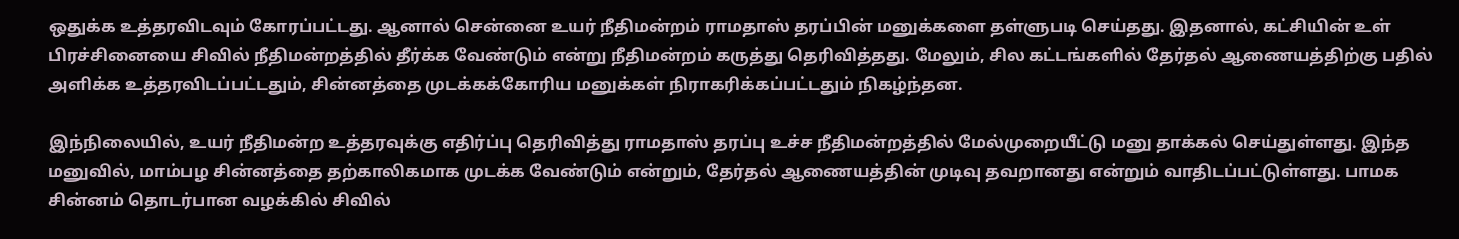ஒதுக்க உத்தரவிடவும் கோரப்பட்டது. ஆனால் சென்னை உயர் நீதிமன்றம் ராமதாஸ் தரப்பின் மனுக்களை தள்ளுபடி செய்தது. இதனால், கட்சியின் உள் பிரச்சினையை சிவில் நீதிமன்றத்தில் தீர்க்க வேண்டும் என்று நீதிமன்றம் கருத்து தெரிவித்தது. மேலும், சில கட்டங்களில் தேர்தல் ஆணையத்திற்கு பதில் அளிக்க உத்தரவிடப்பட்டதும், சின்னத்தை முடக்கக்கோரிய மனுக்கள் நிராகரிக்கப்பட்டதும் நிகழ்ந்தன.

இந்நிலையில், உயர் நீதிமன்ற உத்தரவுக்கு எதிர்ப்பு தெரிவித்து ராமதாஸ் தரப்பு உச்ச நீதிமன்றத்தில் மேல்முறையீட்டு மனு தாக்கல் செய்துள்ளது. இந்த மனுவில், மாம்பழ சின்னத்தை தற்காலிகமாக முடக்க வேண்டும் என்றும், தேர்தல் ஆணையத்தின் முடிவு தவறானது என்றும் வாதிடப்பட்டுள்ளது. பாமக சின்னம் தொடர்பான வழக்கில் சிவில்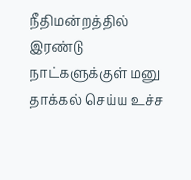நீதிமன்றத்தில் இரண்டு நாட்களுக்குள் மனு தாக்கல் செய்ய உச்ச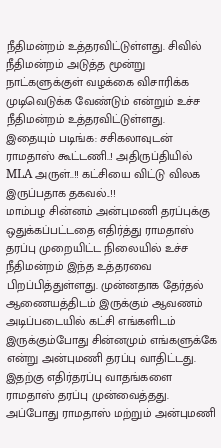நீதிமன்றம் உத்தரவிட்டுள்ளது. சிவில் நீதிமன்றம் அடுத்த மூன்று நாட்களுக்குள் வழக்கை விசாரிக்க முடிவெடுக்க வேண்டும் என்றும் உச்ச நீதிமன்றம் உத்தரவிட்டுள்ளது.
இதையும் படிங்க: சசிகலாவுடன் ராமதாஸ் கூட்டணி..! அதிருப்தியில் MLA அருள்..!! கட்சியை விட்டு விலக இருப்பதாக தகவல்..!!
மாம்பழ சின்னம் அன்புமணி தரப்புக்கு ஒதுக்கப்பட்டதை எதிர்த்து ராமதாஸ் தரப்பு முறையிட்ட நிலையில் உச்ச நீதிமன்றம் இந்த உத்தரவை பிறப்பித்துள்ளது. முன்னதாக தேர்தல் ஆணையத்திடம் இருக்கும் ஆவணம் அடிப்படையில் கட்சி எங்களிடம் இருக்கும்போது சின்னமும் எங்களுக்கே என்று அன்புமணி தரப்பு வாதிட்டது. இதற்கு எதிர்தரப்பு வாதங்களை ராமதாஸ் தரப்பு முன்வைத்தது. அப்போது ராமதாஸ் மற்றும் அன்புமணி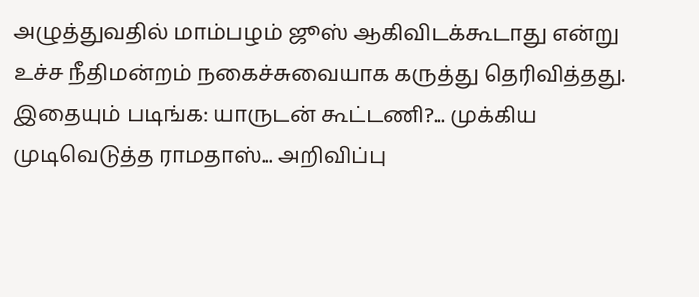அழுத்துவதில் மாம்பழம் ஜூஸ் ஆகிவிடக்கூடாது என்று உச்ச நீதிமன்றம் நகைச்சுவையாக கருத்து தெரிவித்தது.
இதையும் படிங்க: யாருடன் கூட்டணி?... முக்கிய முடிவெடுத்த ராமதாஸ்... அறிவிப்பு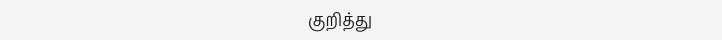குறித்து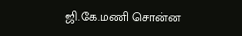ஜி.கே.மணி சொன்ன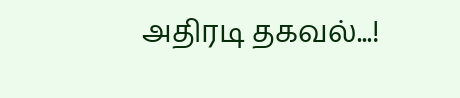அதிரடி தகவல்...!